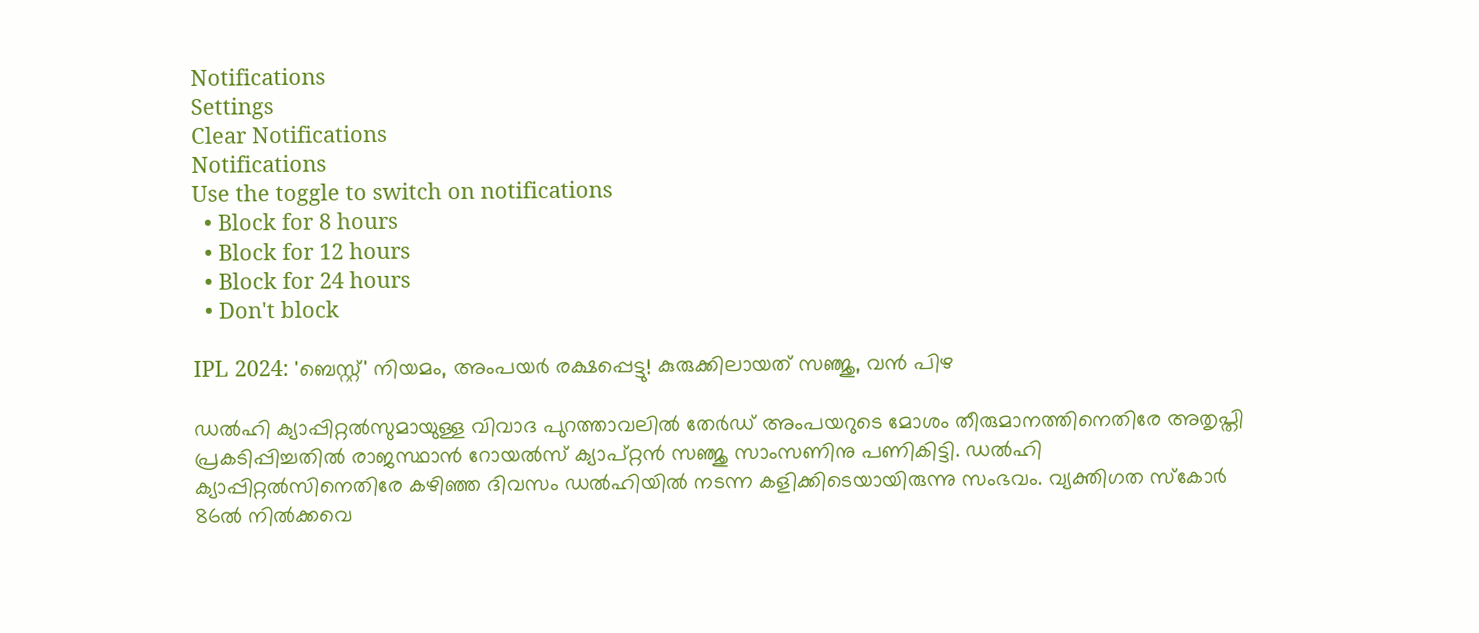Notifications
Settings
Clear Notifications
Notifications
Use the toggle to switch on notifications
  • Block for 8 hours
  • Block for 12 hours
  • Block for 24 hours
  • Don't block

IPL 2024: 'ബെസ്റ്റ്' നിയമം, അംപയര്‍ രക്ഷപ്പെട്ടു! കുരുക്കിലായത് സഞ്ജു, വന്‍ പിഴ

ഡല്‍ഹി ക്യാപ്പിറ്റല്‍സുമായുള്ള വിവാദ പുറത്താവലില്‍ തേര്‍ഡ് അംപയറുടെ മോശം തീരുമാനത്തിനെതിരേ അതൃപ്തി പ്രകടിപ്പിച്ചതില്‍ രാജസ്ഥാന്‍ റോയല്‍സ് ക്യാപ്റ്റന്‍ സഞ്ജു സാംസണിനു പണികിട്ടി. ഡല്‍ഹി ക്യാപ്പിറ്റല്‍സിനെതിരേ കഴിഞ്ഞ ദിവസം ഡല്‍ഹിയില്‍ നടന്ന കളിക്കിടെയായിരുന്നു സംഭവം. വ്യക്തിഗത സ്‌കോര്‍ 86ല്‍ നില്‍ക്കവെ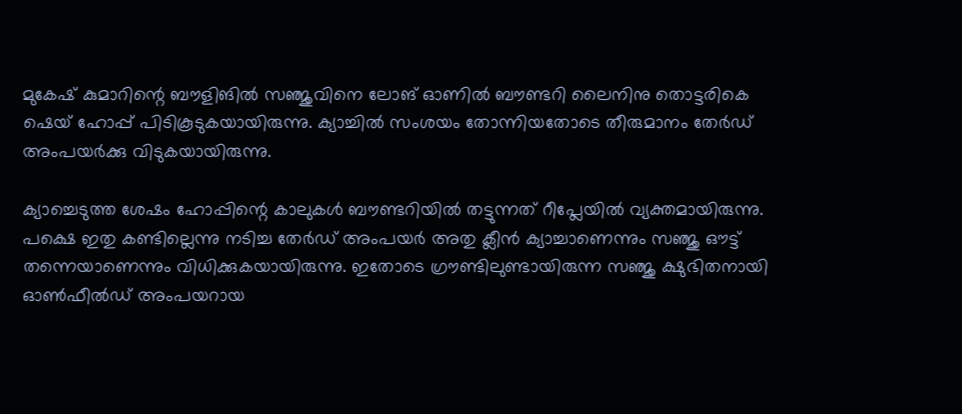മുകേഷ് കുമാറിന്റെ ബൗളിങില്‍ സഞ്ജുവിനെ ലോങ് ഓണില്‍ ബൗണ്ടറി ലൈനിനു തൊട്ടരികെ ഷെയ് ഹോപ്പ് പിടികൂടുകയായിരുന്നു. ക്യാച്ചില്‍ സംശയം തോന്നിയതോടെ തീരുമാനം തേര്‍ഡ് അംപയര്‍ക്കു വിടുകയായിരുന്നു.

ക്യാച്ചെടുത്ത ശേഷം ഹോപ്പിന്റെ കാലുകള്‍ ബൗണ്ടറിയില്‍ തട്ടുന്നത് റീപ്ലേയില്‍ വ്യക്തമായിരുന്നു. പക്ഷെ ഇതു കണ്ടില്ലെന്നു നടിച്ച തേര്‍ഡ് അംപയര്‍ അതു ക്ലീന്‍ ക്യാച്ചാണെന്നും സഞ്ജു ഔട്ട് തന്നെയാണെന്നും വിധിക്കുകയായിരുന്നു. ഇതോടെ ഗ്രൗണ്ടിലുണ്ടായിരുന്ന സഞ്ജു ക്ഷുഭിതനായി ഓണ്‍ഫീല്‍ഡ് അംപയറായ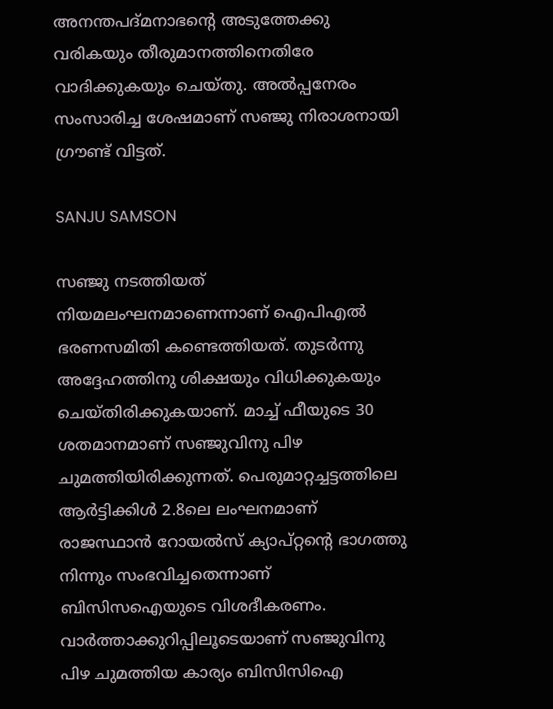അനന്തപദ്മനാഭന്റെ അടുത്തേക്കു വരികയും തീരുമാനത്തിനെതിരേ വാദിക്കുകയും ചെയ്തു. അല്‍പ്പനേരം സംസാരിച്ച ശേഷമാണ് സഞ്ജു നിരാശനായി ഗ്രൗണ്ട് വിട്ടത്.

SANJU SAMSON

സഞ്ജു നടത്തിയത് നിയമലംഘനമാണെന്നാണ് ഐപിഎല്‍ ഭരണസമിതി കണ്ടെത്തിയത്. തുടര്‍ന്നു അദ്ദേഹത്തിനു ശിക്ഷയും വിധിക്കുകയും ചെയ്തിരിക്കുകയാണ്. മാച്ച് ഫീയുടെ 30 ശതമാനമാണ് സഞ്ജുവിനു പിഴ ചുമത്തിയിരിക്കുന്നത്. പെരുമാറ്റച്ചട്ടത്തിലെ ആര്‍ട്ടിക്കിള്‍ 2.8ലെ ലംഘനമാണ് രാജസ്ഥാന്‍ റോയല്‍സ് ക്യാപ്റ്റന്റെ ഭാഗത്തു നിന്നും സംഭവിച്ചതെന്നാണ് ബിസിസഐയുടെ വിശദീകരണം. വാര്‍ത്താക്കുറിപ്പിലൂടെയാണ് സഞ്ജുവിനു പിഴ ചുമത്തിയ കാര്യം ബിസിസിഐ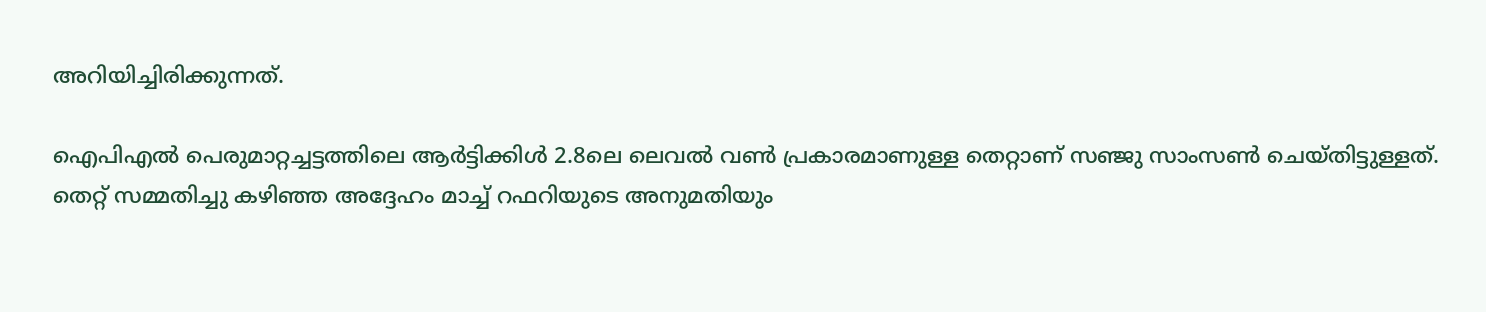അറിയിച്ചിരിക്കുന്നത്.

ഐപിഎല്‍ പെരുമാറ്റച്ചട്ടത്തിലെ ആര്‍ട്ടിക്കിള്‍ 2.8ലെ ലെവല്‍ വണ്‍ പ്രകാരമാണുള്ള തെറ്റാണ് സഞ്ജു സാംസണ്‍ ചെയ്തിട്ടുള്ളത്. തെറ്റ് സമ്മതിച്ചു കഴിഞ്ഞ അദ്ദേഹം മാച്ച് റഫറിയുടെ അനുമതിയും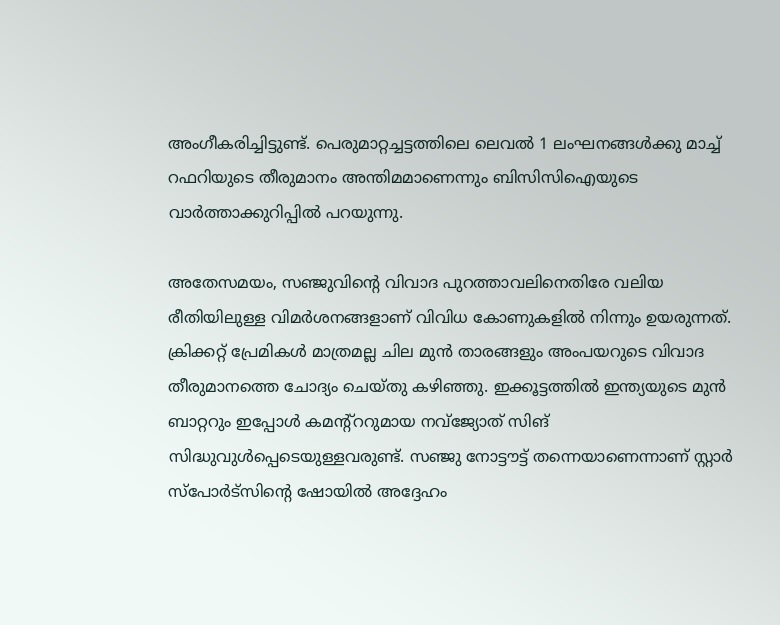അംഗീകരിച്ചിട്ടുണ്ട്. പെരുമാറ്റച്ചട്ടത്തിലെ ലെവല്‍ 1 ലംഘനങ്ങള്‍ക്കു മാച്ച് റഫറിയുടെ തീരുമാനം അന്തിമമാണെന്നും ബിസിസിഐയുടെ വാര്‍ത്താക്കുറിപ്പില്‍ പറയുന്നു.

അതേസമയം, സഞ്ജുവിന്റെ വിവാദ പുറത്താവലിനെതിരേ വലിയ രീതിയിലുള്ള വിമര്‍ശനങ്ങളാണ് വിവിധ കോണുകളില്‍ നിന്നും ഉയരുന്നത്. ക്രിക്കറ്റ് പ്രേമികള്‍ മാത്രമല്ല ചില മുന്‍ താരങ്ങളും അംപയറുടെ വിവാദ തീരുമാനത്തെ ചോദ്യം ചെയ്തു കഴിഞ്ഞു. ഇക്കൂട്ടത്തില്‍ ഇന്ത്യയുടെ മുന്‍ ബാറ്ററും ഇപ്പോള്‍ കമന്റ്‌ററുമായ നവ്‌ജ്യോത് സിങ് സിദ്ധുവുള്‍പ്പെടെയുള്ളവരുണ്ട്. സഞ്ജു നോട്ടൗട്ട് തന്നെയാണെന്നാണ് സ്റ്റാര്‍ സ്‌പോര്‍ട്‌സിന്റെ ഷോയില്‍ അദ്ദേഹം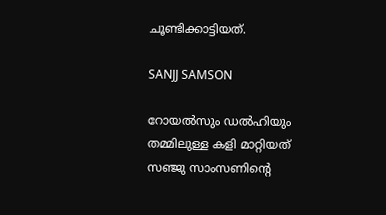ചൂണ്ടിക്കാട്ടിയത്.

SANJJ SAMSON

റോയല്‍സും ഡല്‍ഹിയും തമ്മിലുള്ള കളി മാറ്റിയത് സഞ്ജു സാംസണിന്റെ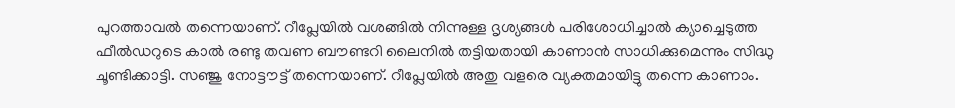പുറത്താവല്‍ തന്നെയാണ്. റീപ്ലേയില്‍ വശങ്ങില്‍ നിന്നുള്ള ദൃശ്യങ്ങള്‍ പരിശോധിച്ചാല്‍ ക്യാച്ചെടുത്ത ഫീല്‍ഡറുടെ കാല്‍ രണ്ടു തവണ ബൗണ്ടറി ലൈനില്‍ തട്ടിയതായി കാണാന്‍ സാധിക്കുമെന്നും സിദ്ധു ചൂണ്ടിക്കാട്ടി. സഞ്ജു നോട്ടൗട്ട് തന്നെയാണ്. റീപ്ലേയില്‍ അതു വളരെ വ്യക്തമായിട്ടു തന്നെ കാണാം.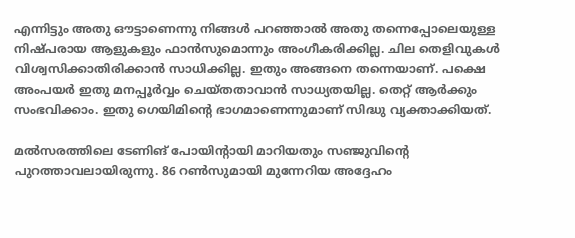എന്നിട്ടും അതു ഔട്ടാണെന്നു നിങ്ങള്‍ പറഞ്ഞാല്‍ അതു തന്നെപ്പോലെയുള്ള നിഷ്പരായ ആളുകളും ഫാന്‍സുമൊന്നും അംഗീകരിക്കില്ല. ചില തെളിവുകള്‍ വിശ്വസിക്കാതിരിക്കാന്‍ സാധിക്കില്ല. ഇതും അങ്ങനെ തന്നെയാണ്. പക്ഷെ അംപയര്‍ ഇതു മനപ്പൂര്‍വ്വം ചെയ്തതാവാന്‍ സാധ്യതയില്ല. തെറ്റ് ആര്‍ക്കും സംഭവിക്കാം. ഇതു ഗെയിമിന്റെ ഭാഗമാണെന്നുമാണ് സിദ്ധു വ്യക്താക്കിയത്.

മല്‍സരത്തിലെ ടേണിങ് പോയിന്റായി മാറിയതും സഞ്ജുവിന്റെ പുറത്താവലായിരുന്നു. 86 റണ്‍സുമായി മുന്നേറിയ അദ്ദേഹം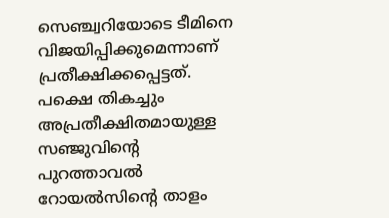സെഞ്ച്വറിയോടെ ടീമിനെ വിജയിപ്പിക്കുമെന്നാണ് പ്രതീക്ഷിക്കപ്പെട്ടത്. പക്ഷെ തികച്ചും അപ്രതീക്ഷിതമായുള്ള സഞ്ജുവിന്റെ പുറത്താവല്‍ റോയല്‍സിന്റെ താളം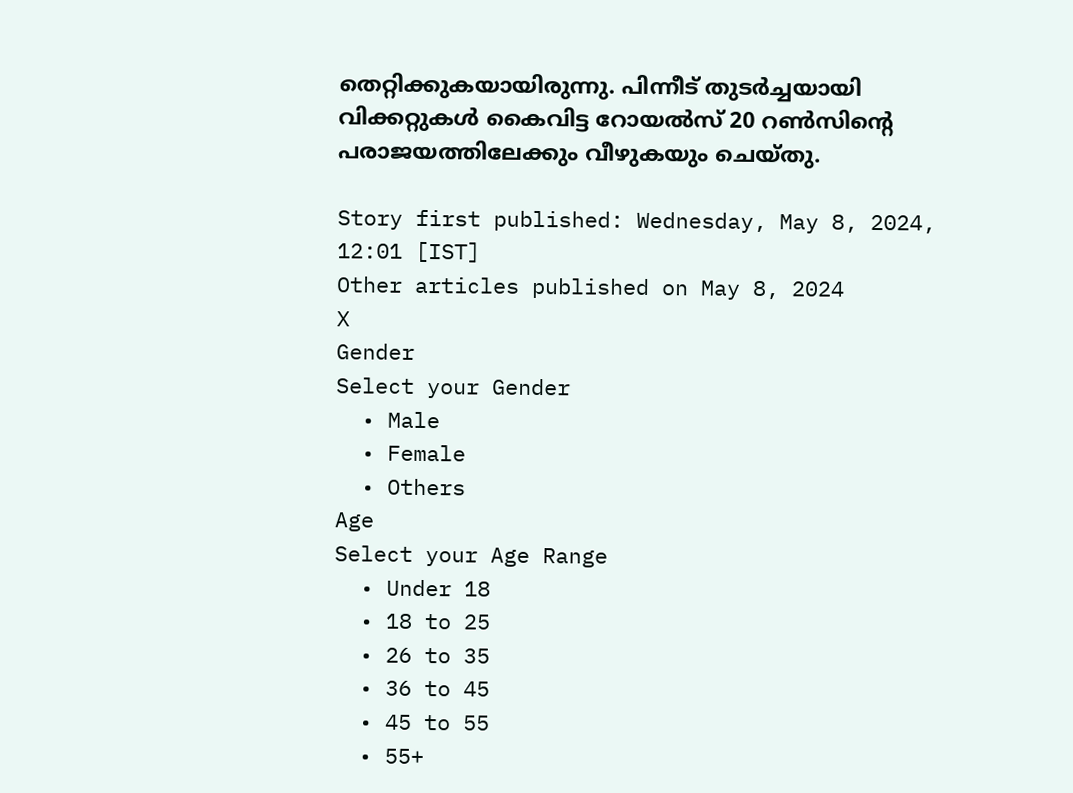തെറ്റിക്കുകയായിരുന്നു. പിന്നീട് തുടര്‍ച്ചയായി വിക്കറ്റുകള്‍ കൈവിട്ട റോയല്‍സ് 20 റണ്‍സിന്റെ പരാജയത്തിലേക്കും വീഴുകയും ചെയ്തു.

Story first published: Wednesday, May 8, 2024, 12:01 [IST]
Other articles published on May 8, 2024
X
Gender
Select your Gender
  • Male
  • Female
  • Others
Age
Select your Age Range
  • Under 18
  • 18 to 25
  • 26 to 35
  • 36 to 45
  • 45 to 55
  • 55+